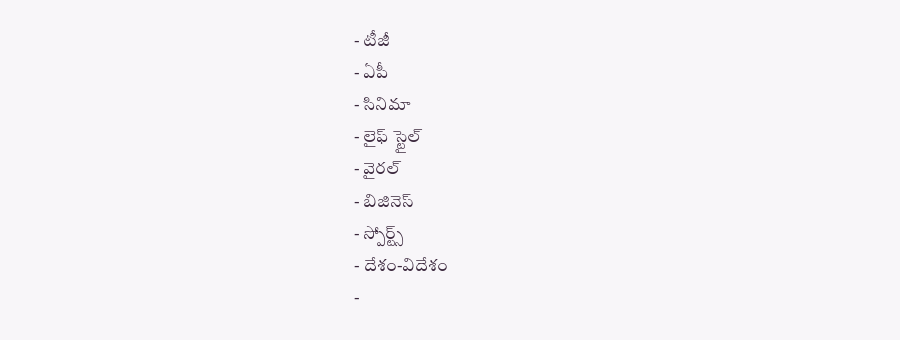- టీజీ
- ఏపీ
- సినిమా
- లైఫ్ స్టైల్
- వైరల్
- బిజినెస్
- స్పోర్ట్స్
- దేశం-విదేశం
-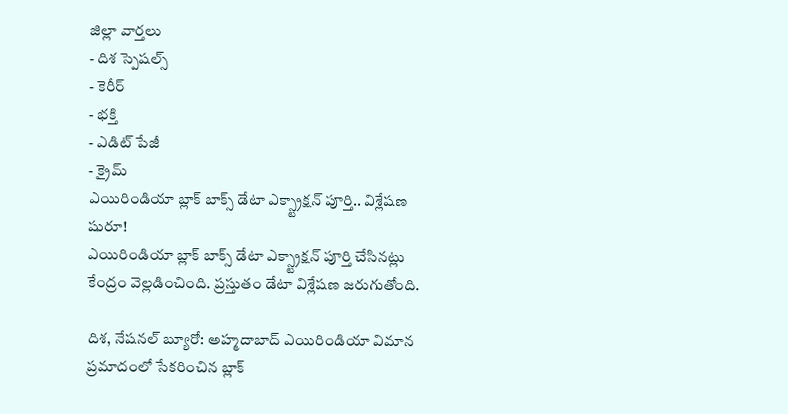జిల్లా వార్తలు
- దిశ స్పెషల్స్
- కెరీర్
- భక్తి
- ఎడిట్ పేజీ
- క్రైమ్
ఎయిరిండియా బ్లాక్ బాక్స్ డేటా ఎక్స్ట్రాక్షన్ పూర్తి.. విశ్లేషణ షురూ!
ఎయిరిండియా బ్లాక్ బాక్స్ డేటా ఎక్స్ట్రాక్షన్ పూర్తి చేసినట్లు కేంద్రం వెల్లడించింది. ప్రస్తుతం డేటా విశ్లేషణ జరుగుతోంది.

దిశ, నేషనల్ బ్యూరో: అహ్మదాబాద్ ఎయిరిండియా విమాన ప్రమాదంలో సేకరించిన బ్లాక్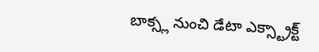బాక్స్ల నుంచి డేటా ఎక్స్ట్రాక్ట్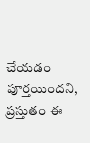చేయడం పూర్తయిందని, ప్రస్తుతం ఈ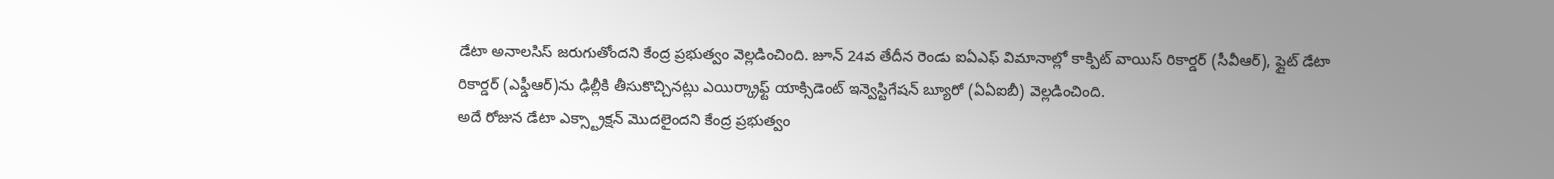డేటా అనాలసిస్ జరుగుతోందని కేంద్ర ప్రభుత్వం వెల్లడించింది. జూన్ 24వ తేదీన రెండు ఐఏఎఫ్ విమానాల్లో కాక్పిట్ వాయిస్ రికార్డర్ (సీవీఆర్), ఫ్లైట్ డేటా రికార్డర్ (ఎఫ్డీఆర్)ను ఢిల్లీకి తీసుకొచ్చినట్లు ఎయిర్క్రాఫ్ట్ యాక్సిడెంట్ ఇన్వెస్టిగేషన్ బ్యూరో (ఏఏఐబీ) వెల్లడించింది.
అదే రోజున డేటా ఎక్స్ట్రాక్షన్ మొదలైందని కేంద్ర ప్రభుత్వం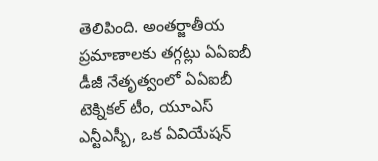తెలిపింది. అంతర్జాతీయ ప్రమాణాలకు తగ్గట్లు ఏఏఐబీ డీజీ నేతృత్వంలో ఏఏఐబీ టెక్నికల్ టీం, యూఎస్ ఎన్టీఎస్బీ, ఒక ఏవియేషన్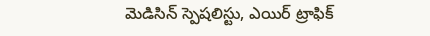మెడిసిన్ స్పెషలిస్టు, ఎయిర్ ట్రాఫిక్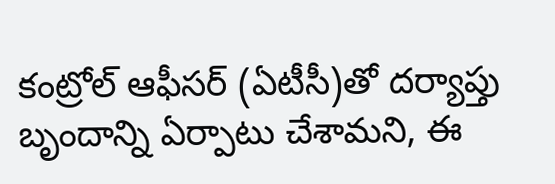కంట్రోల్ ఆఫీసర్ (ఏటీసీ)తో దర్యాప్తు బృందాన్ని ఏర్పాటు చేశామని, ఈ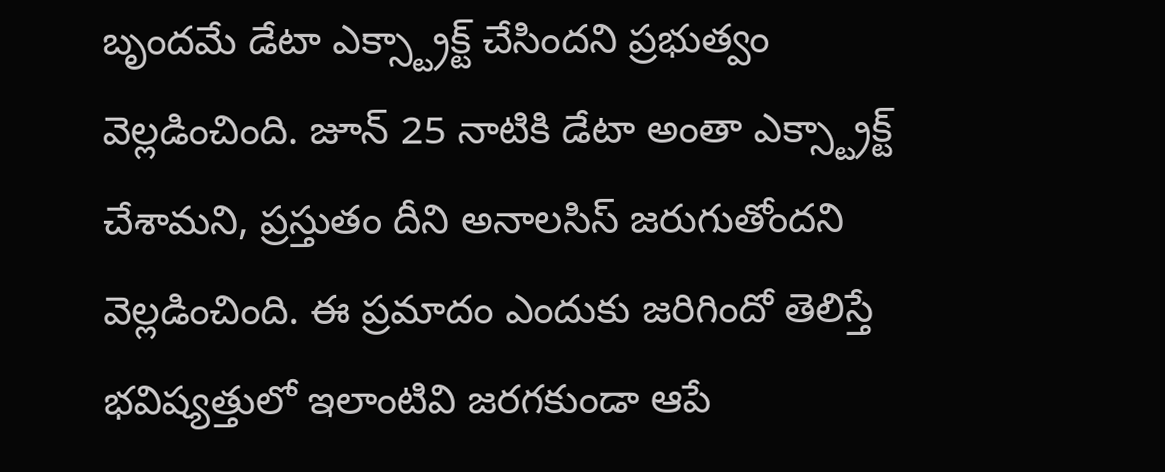బృందమే డేటా ఎక్స్ట్రాక్ట్ చేసిందని ప్రభుత్వం వెల్లడించింది. జూన్ 25 నాటికి డేటా అంతా ఎక్స్ట్రాక్ట్ చేశామని, ప్రస్తుతం దీని అనాలసిస్ జరుగుతోందని వెల్లడించింది. ఈ ప్రమాదం ఎందుకు జరిగిందో తెలిస్తే భవిష్యత్తులో ఇలాంటివి జరగకుండా ఆపే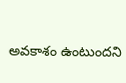అవకాశం ఉంటుందని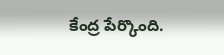కేంద్ర పేర్కొంది.